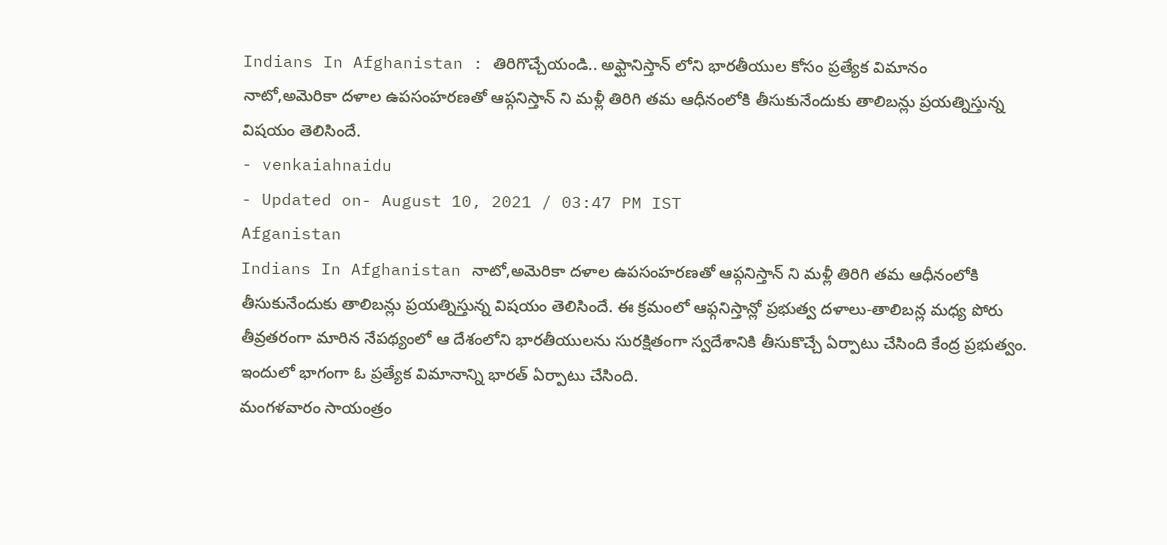Indians In Afghanistan : తిరిగొచ్చేయండి.. అఫ్ఘానిస్తాన్ లోని భారతీయుల కోసం ప్రత్యేక విమానం
నాటో,అమెరికా దళాల ఉపసంహరణతో ఆప్గనిస్తాన్ ని మళ్లీ తిరిగి తమ ఆధీనంలోకి తీసుకునేందుకు తాలిబన్లు ప్రయత్నిస్తున్న విషయం తెలిసిందే.
- venkaiahnaidu
- Updated on- August 10, 2021 / 03:47 PM IST
Afganistan
Indians In Afghanistan నాటో,అమెరికా దళాల ఉపసంహరణతో ఆప్గనిస్తాన్ ని మళ్లీ తిరిగి తమ ఆధీనంలోకి తీసుకునేందుకు తాలిబన్లు ప్రయత్నిస్తున్న విషయం తెలిసిందే. ఈ క్రమంలో ఆఫ్గనిస్తాన్లో ప్రభుత్వ దళాలు-తాలిబన్ల మధ్య పోరు తీవ్రతరంగా మారిన నేపథ్యంలో ఆ దేశంలోని భారతీయులను సురక్షితంగా స్వదేశానికి తీసుకొచ్చే ఏర్పాటు చేసింది కేంద్ర ప్రభుత్వం. ఇందులో భాగంగా ఓ ప్రత్యేక విమానాన్ని భారత్ ఏర్పాటు చేసింది.
మంగళవారం సాయంత్రం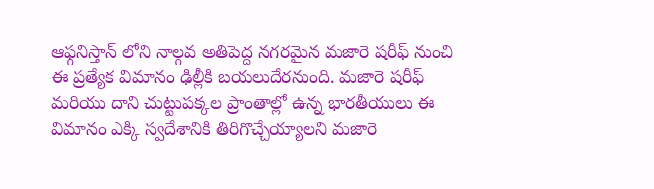ఆఫ్గనిస్తాన్ లోని నాల్గవ అతిపెద్ద నగరమైన మజారె షరీఫ్ నుంచి ఈ ప్రత్యేక విమానం ఢిల్లీకి బయలుదేరనుంది. మజారె షరీఫ్ మరియు దాని చుట్టుపక్కల ప్రాంతాల్లో ఉన్న భారతీయులు ఈ విమానం ఎక్కి స్వదేశానికి తిరిగొచ్చేయ్యాలని మజారె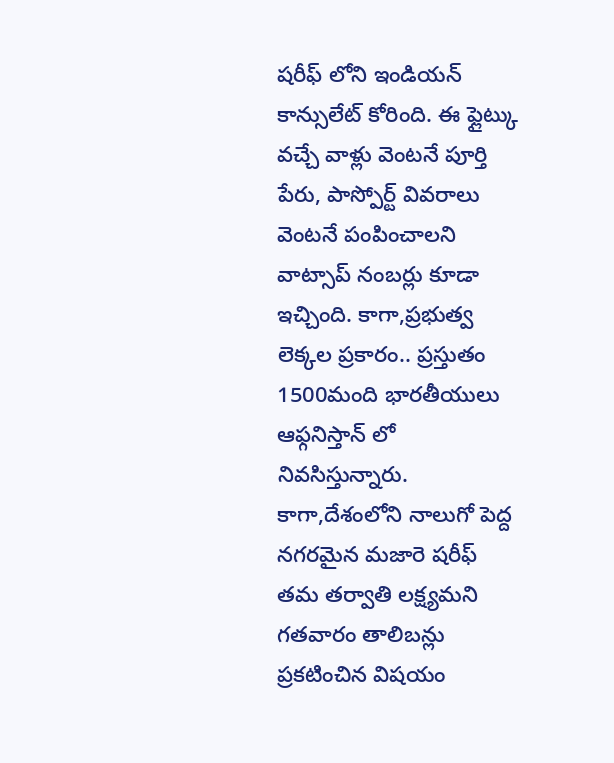షరీఫ్ లోని ఇండియన్ కాన్సులేట్ కోరింది. ఈ ఫ్లైట్కు వచ్చే వాళ్లు వెంటనే పూర్తి పేరు, పాస్పోర్ట్ వివరాలు వెంటనే పంపించాలని వాట్సాప్ నంబర్లు కూడా ఇచ్చింది. కాగా,ప్రభుత్వ లెక్కల ప్రకారం.. ప్రస్తుతం 1500మంది భారతీయులు ఆఫ్గనిస్తాన్ లో నివసిస్తున్నారు. కాగా,దేశంలోని నాలుగో పెద్ద నగరమైన మజారె షరీఫ్ తమ తర్వాతి లక్ష్యమని గతవారం తాలిబన్లు ప్రకటించిన విషయం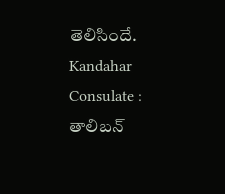తెలిసిందే.
Kandahar Consulate : తాలిబన్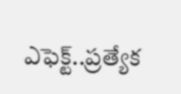ఎఫెక్ట్..ప్రత్యేక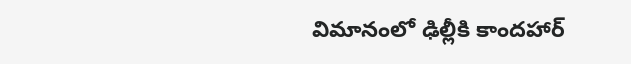విమానంలో ఢిల్లీకి కాందహార్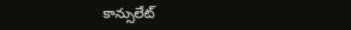కాన్సులేట్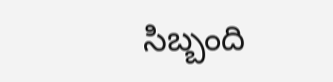సిబ్బంది